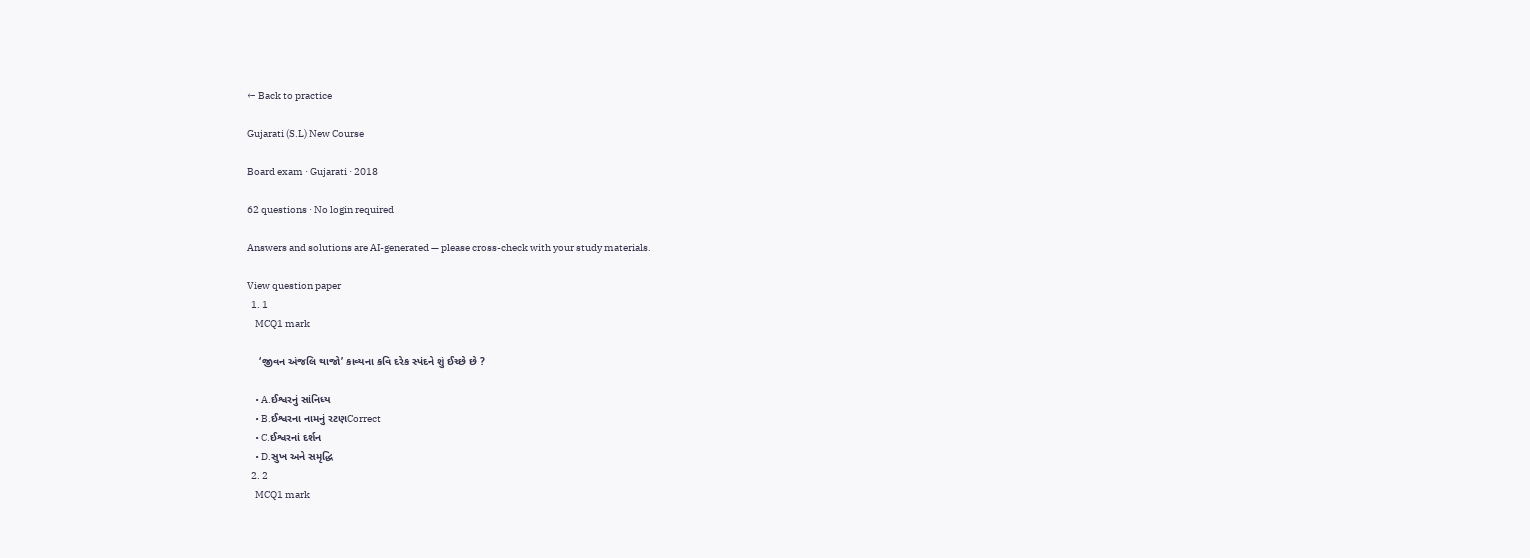← Back to practice

Gujarati (S.L) New Course

Board exam · Gujarati · 2018

62 questions · No login required

Answers and solutions are AI-generated — please cross-check with your study materials.

View question paper
  1. 1
    MCQ1 mark

    ‘જીવન અંજલિ થાજો’ કાવ્યના કવિ દરેક સ્પંદને શું ઈચ્છે છે ?

    • A.ઈશ્વરનું સાંનિધ્ય
    • B.ઈશ્વરના નામનું રટણCorrect
    • C.ઈશ્વરનાં દર્શન
    • D.સુખ અને સમૃદ્ધિ
  2. 2
    MCQ1 mark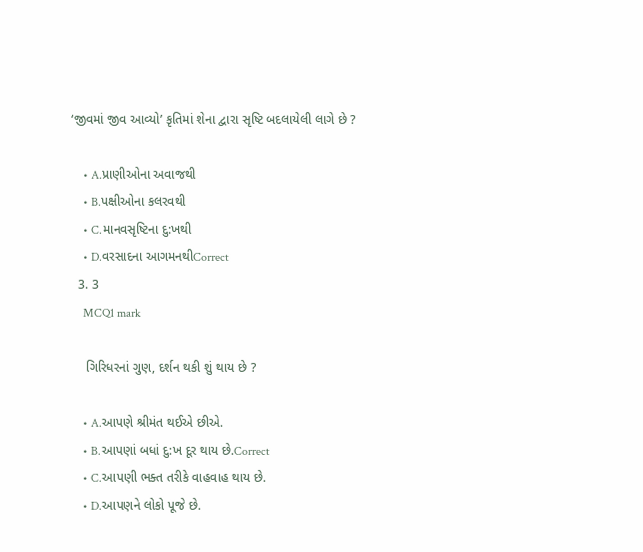‘જીવમાં જીવ આવ્યો’ કૃતિમાં શેના દ્વારા સૃષ્ટિ બદલાયેલી લાગે છે ?

    • A.પ્રાણીઓના અવાજથી
    • B.પક્ષીઓના કલરવથી
    • C.માનવસૃષ્ટિના દુ:ખથી
    • D.વરસાદના આગમનથીCorrect
  3. 3
    MCQ1 mark

    ગિરિધરનાં ગુણ, દર્શન થકી શું થાય છે ?

    • A.આપણે શ્રીમંત થઈએ છીએ.
    • B.આપણાં બધાં દુ:ખ દૂર થાય છે.Correct
    • C.આપણી ભક્ત તરીકે વાહવાહ થાય છે.
    • D.આપણને લોકો પૂજે છે.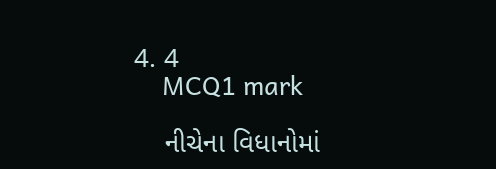4. 4
    MCQ1 mark

    નીચેના વિધાનોમાં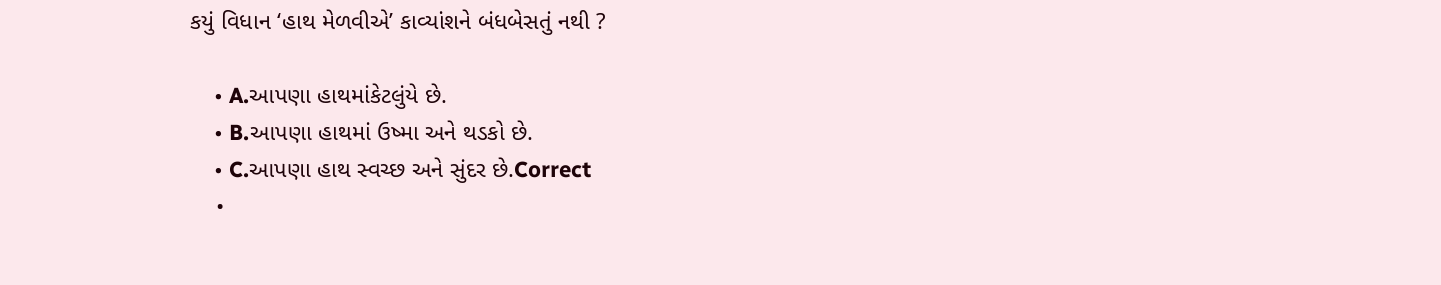કયું વિધાન ‘હાથ મેળવીએ’ કાવ્યાંશને બંધબેસતું નથી ?

    • A.આપણા હાથમાંકેટલુંયે છે.
    • B.આપણા હાથમાં ઉષ્મા અને થડકો છે.
    • C.આપણા હાથ સ્વચ્છ અને સુંદર છે.Correct
    •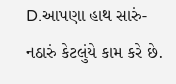D.આપણા હાથ સારું- નઠારું કેટલુંયે કામ કરે છે.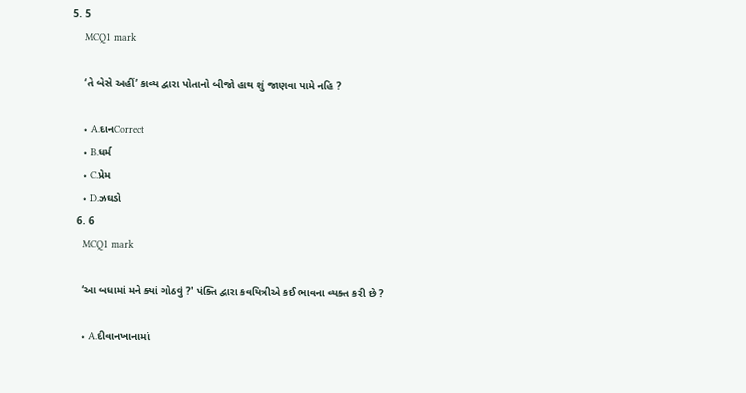5. 5
    MCQ1 mark

    ‘તે બેસે અહીં’ કાવ્ય દ્વારા પોતાનો બીજો હાથ શું જાણવા પામે નહિ ?

    • A.દાનCorrect
    • B.ધર્મ
    • C.પ્રેમ
    • D.ઝઘડો
  6. 6
    MCQ1 mark

    ‘આ બધામાં મને ક્યાં ગોઠવું ?' પંક્તિ દ્વારા કવયિત્રીએ કઈ ભાવના વ્યક્ત કરી છે ?

    • A.દીવાનખાનામાં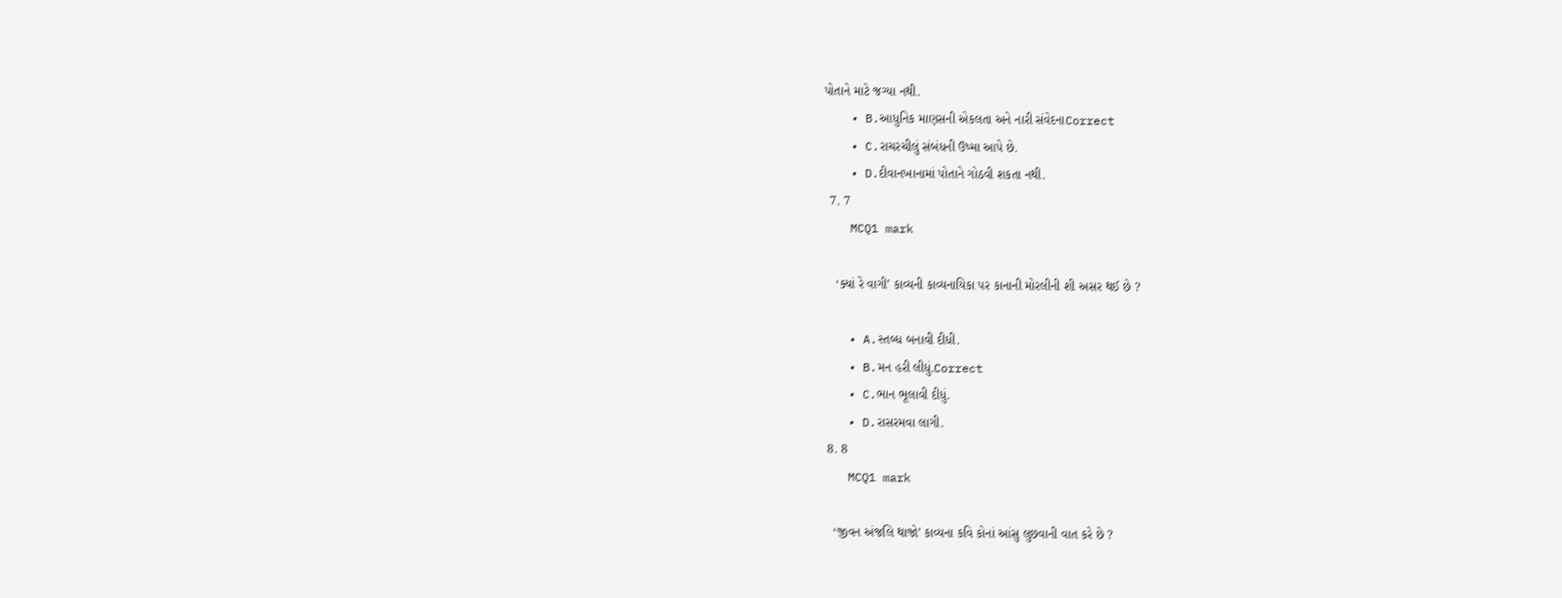પોતાને માટે જગ્યા નથી.
    • B.આધુનિક માણસની એકલતા અને નારી સંવેદનાCorrect
    • C.રાચરચીલું સંબંધની ઉષ્મા આપે છે.
    • D.દીવાનખાનામાં પોતાને ગોઠવી શકતા નથી.
  7. 7
    MCQ1 mark

    ‘ક્યાં રે વાગી’ કાવ્યની કાવ્યનાયિકા પર કાનાની મોરલીની શી અસર થઈ છે ?

    • A.સ્તબ્ધ બનાવી દીધી.
    • B.મન હરી લીધું.Correct
    • C.ભાન ભૂલાવી દીધું.
    • D.રાસરમવા લાગી.
  8. 8
    MCQ1 mark

    ‘જીવન અંજલિ થાજો’ કાવ્યના કવિ કોનાં આંસુ લુછવાની વાત કરે છે ?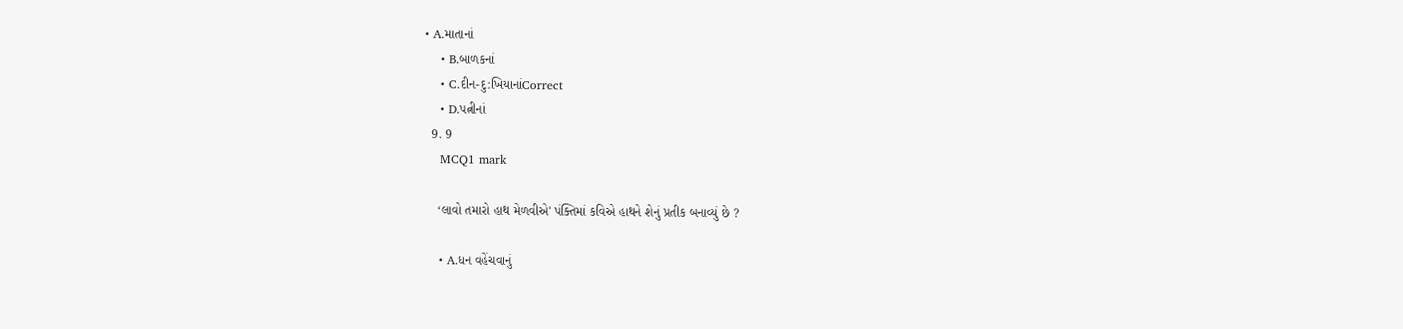• A.માતાનાં
    • B.બાળકનાં
    • C.દીન-દુ:ખિયાનાંCorrect
    • D.પત્નીનાં
  9. 9
    MCQ1 mark

    ‘લાવો તમારો હાથ મેળવીએ' પંક્તિમાં કવિએ હાથને શેનું પ્રતીક બનાવ્યું છે ?

    • A.ધન વહેંચવાનું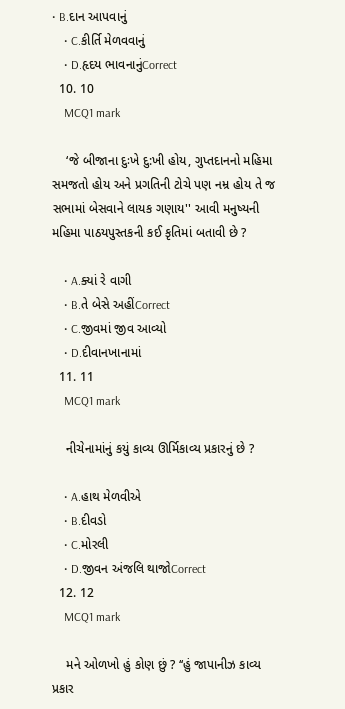• B.દાન આપવાનું
    • C.કીર્તિ મેળવવાનું
    • D.હૃદય ભાવનાનુંCorrect
  10. 10
    MCQ1 mark

    ‘જે બીજાના દુઃખે દુ:ખી હોય, ગુપ્તદાનનો મહિમા સમજતો હોય અને પ્રગતિની ટોચે પણ નમ્ર હોય તે જ સભામાં બેસવાને લાયક ગણાય'' આવી મનુષ્યની મહિમા પાઠયપુસ્તકની કઈ કૃતિમાં બતાવી છે ?

    • A.ક્યાં રે વાગી
    • B.તે બેસે અહીંCorrect
    • C.જીવમાં જીવ આવ્યો
    • D.દીવાનખાનામાં
  11. 11
    MCQ1 mark

    નીચેનામાંનું કયું કાવ્ય ઊર્મિકાવ્ય પ્રકારનું છે ?

    • A.હાથ મેળવીએ
    • B.દીવડો
    • C.મોરલી
    • D.જીવન અંજલિ થાજોCorrect
  12. 12
    MCQ1 mark

    મને ઓળખો હું કોણ છું ? ‘‘હું જાપાનીઝ કાવ્ય પ્રકાર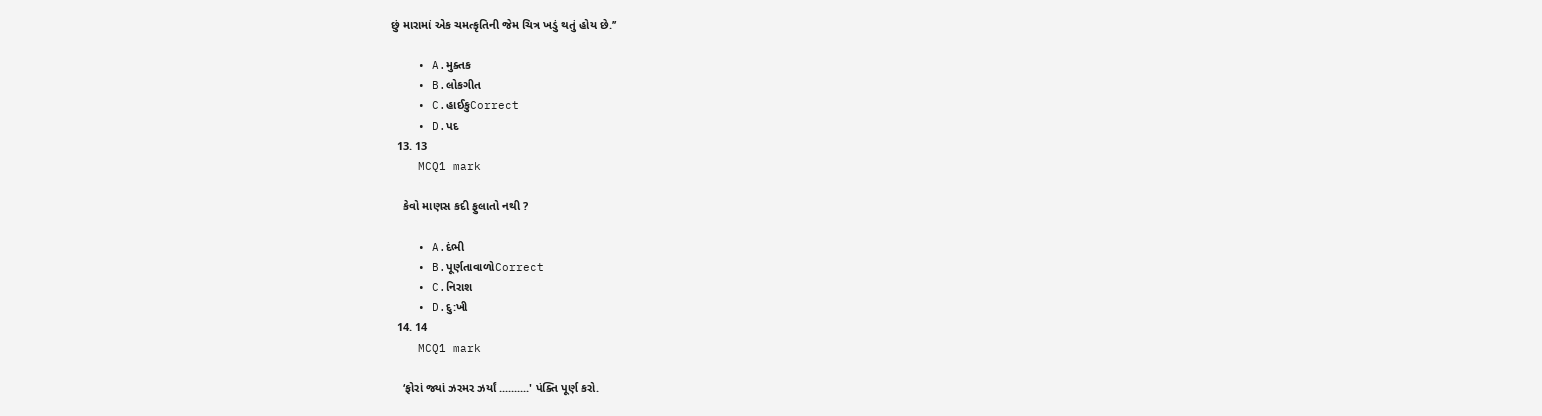છું મારામાં એક ચમત્કૃતિની જેમ ચિત્ર ખડું થતું હોય છે.’’

    • A.મુક્તક
    • B.લોકગીત
    • C.હાઈકુCorrect
    • D.પદ
  13. 13
    MCQ1 mark

    કેવો માણસ કદી ફુલાતો નથી ?

    • A.દંભી
    • B.પૂર્ણતાવાળોCorrect
    • C.નિરાશ
    • D.દુ:ખી
  14. 14
    MCQ1 mark

    ‘ફોરાં જ્યાં ઝરમર ઝર્યાં ..........' પંક્તિ પૂર્ણ કરો.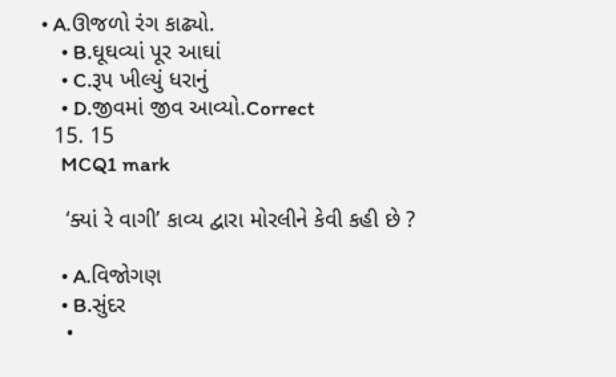• A.ઊજળો રંગ કાઢ્યો.
    • B.ઘૂઘવ્યાં પૂર આઘાં
    • C.રૂપ ખીલ્યું ધરાનું
    • D.જીવમાં જીવ આવ્યો.Correct
  15. 15
    MCQ1 mark

    ‘ક્યાં રે વાગી’ કાવ્ય દ્વારા મોરલીને કેવી કહી છે ?

    • A.વિજોગણ
    • B.સુંદર
    •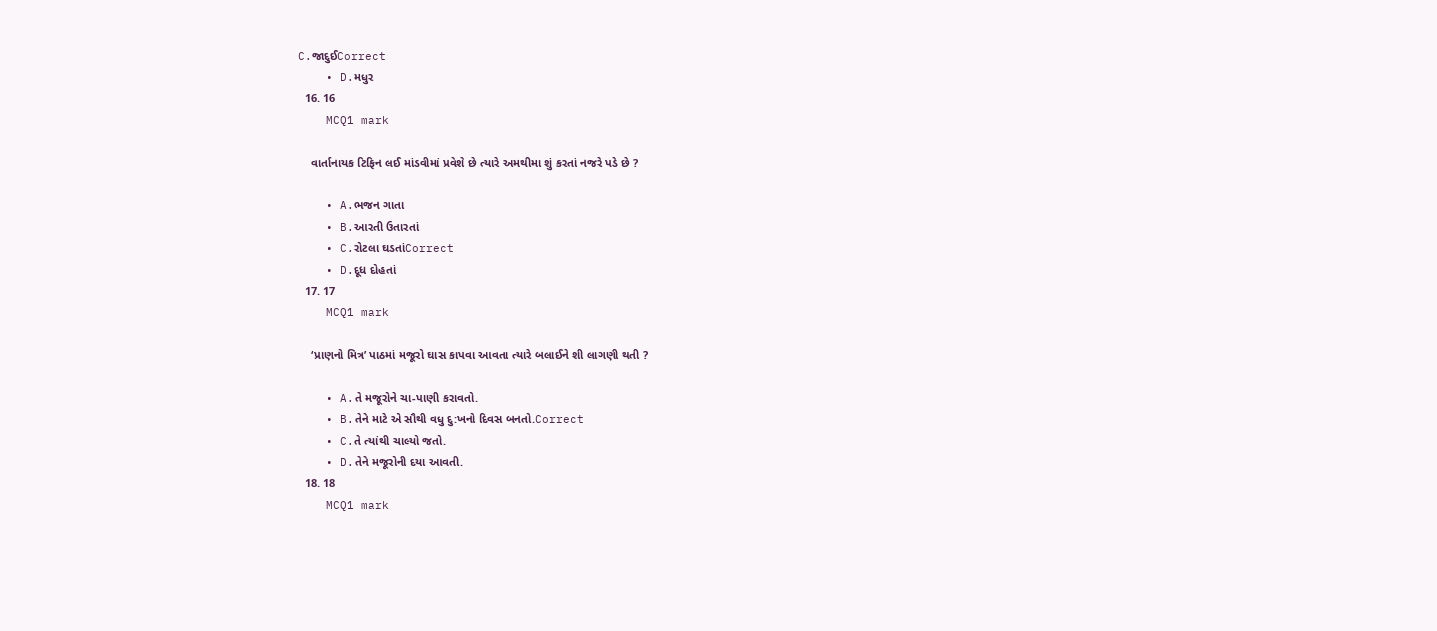C.જાદુઈCorrect
    • D.મધુર
  16. 16
    MCQ1 mark

    વાર્તાનાયક ટિફિન લઈ માંડવીમાં પ્રવેશે છે ત્યારે અમથીમા શું કરતાં નજરે પડે છે ?

    • A.ભજન ગાતા
    • B.આરતી ઉતારતાં
    • C.રોટલા ઘડતાંCorrect
    • D.દૂધ દોહતાં
  17. 17
    MCQ1 mark

    ‘પ્રાણનો મિત્ર’ પાઠમાં મજૂરો ઘાસ કાપવા આવતા ત્યારે બલાઈને શી લાગણી થતી ?

    • A.તે મજૂરોને ચા-પાણી કરાવતો.
    • B.તેને માટે એ સૌથી વધુ દુ:ખનો દિવસ બનતો.Correct
    • C.તે ત્યાંથી ચાલ્યો જતો.
    • D.તેને મજૂરોની દયા આવતી.
  18. 18
    MCQ1 mark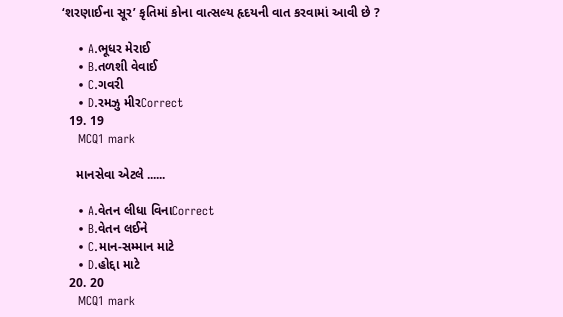‘શરણાઈના સૂર’ કૃતિમાં કોના વાત્સલ્ય હૃદયની વાત કરવામાં આવી છે ?

    • A.ભૂધર મેરાઈ
    • B.તળશી વેવાઈ
    • C.ગવરી
    • D.રમઝુ મીરCorrect
  19. 19
    MCQ1 mark

    માનસેવા એટલે ......

    • A.વેતન લીધા વિનાCorrect
    • B.વેતન લઈને
    • C.માન-સમ્માન માટે
    • D.હોદ્દા માટે
  20. 20
    MCQ1 mark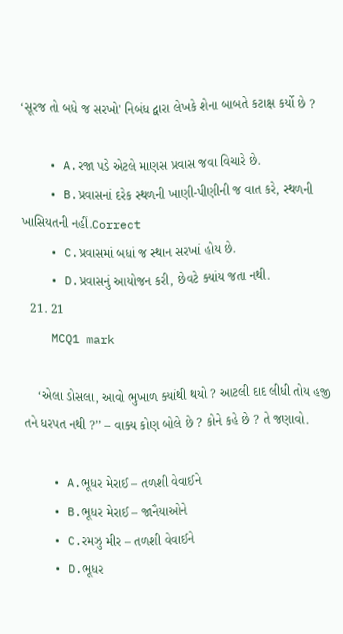‘સૂરજ તો બધે જ સરખો' નિબંધ દ્વારા લેખકે શેના બાબતે કટાક્ષ કર્યો છે ?

    • A.રજા પડે એટલે માણસ પ્રવાસ જવા વિચારે છે.
    • B.પ્રવાસનાં દરેક સ્થળની ખાણી-પીણીની જ વાત કરે, સ્થળની ખાસિયતની નહીં.Correct
    • C.પ્રવાસમાં બધાં જ સ્થાન સરખાં હોય છે.
    • D.પ્રવાસનું આયોજન કરી, છેવટે ક્યાંય જતા નથી.
  21. 21
    MCQ1 mark

    ‘એલા ડોસલા, આવો ભુખાળ ક્યાંથી થયો ? આટલી દાદ લીધી તોય હજી તને ધરપત નથી ?’’ – વાક્ય કોણ બોલે છે ? કોને કહે છે ? તે જણાવો.

    • A.ભૂધર મેરાઈ – તળશી વેવાઈને
    • B.ભૂધર મેરાઈ – જાનૈયાઓને
    • C.રમઝુ મીર – તળશી વેવાઈને
    • D.ભૂધર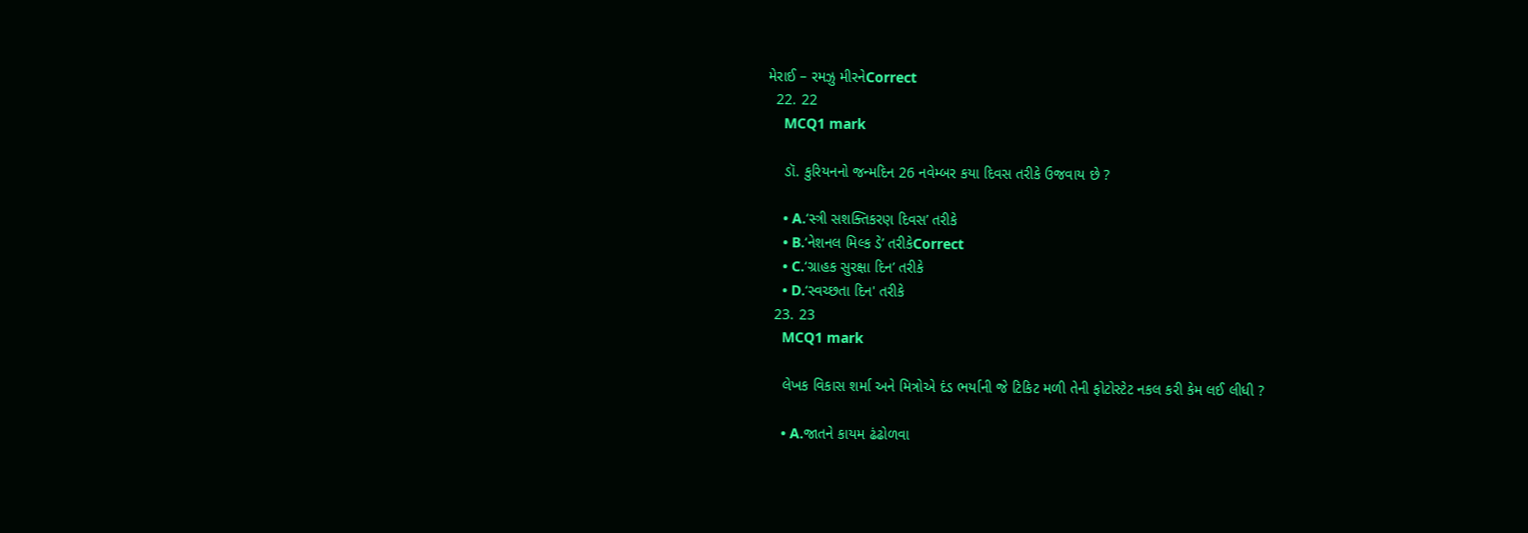મેરાઈ – રમઝુ મીરનેCorrect
  22. 22
    MCQ1 mark

    ડૉ. કુરિયનનો જન્મદિન 26 નવેમ્બર કયા દિવસ તરીકે ઉજવાય છે ?

    • A.‘સ્ત્રી સશક્તિકરણ દિવસ’ તરીકે
    • B.‘નેશનલ મિલ્ક ડે’ તરીકેCorrect
    • C.‘ગ્રાહક સુરક્ષા દિન’ તરીકે
    • D.‘સ્વચ્છતા દિન' તરીકે
  23. 23
    MCQ1 mark

    લેખક વિકાસ શર્મા અને મિત્રોએ દંડ ભર્યાની જે ટિકિટ મળી તેની ફોટોસ્ટેટ નકલ કરી કેમ લઈ લીધી ?

    • A.જાતને કાયમ ઢંઢોળવા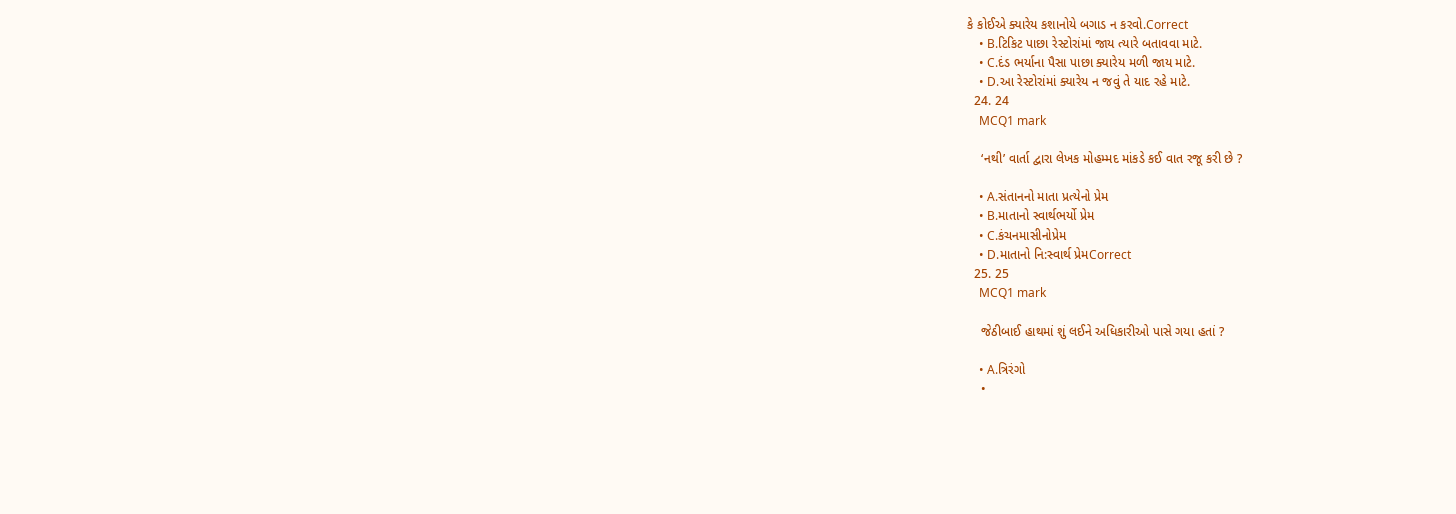કે કોઈએ ક્યારેય કશાનોયે બગાડ ન કરવો.Correct
    • B.ટિકિટ પાછા રેસ્ટોરાંમાં જાય ત્યારે બતાવવા માટે.
    • C.દંડ ભર્યાના પૈસા પાછા ક્યારેય મળી જાય માટે.
    • D.આ રેસ્ટોરાંમાં ક્યારેય ન જવું તે યાદ રહે માટે.
  24. 24
    MCQ1 mark

    ‘નથી’ વાર્તા દ્વારા લેખક મોહમ્મદ માંકડે કઈ વાત રજૂ કરી છે ?

    • A.સંતાનનો માતા પ્રત્યેનો પ્રેમ
    • B.માતાનો સ્વાર્થભર્યો પ્રેમ
    • C.કંચનમાસીનોપ્રેમ
    • D.માતાનો નિ:સ્વાર્થ પ્રેમCorrect
  25. 25
    MCQ1 mark

    જેઠીબાઈ હાથમાં શું લઈને અધિકારીઓ પાસે ગયા હતાં ?

    • A.ત્રિરંગો
    •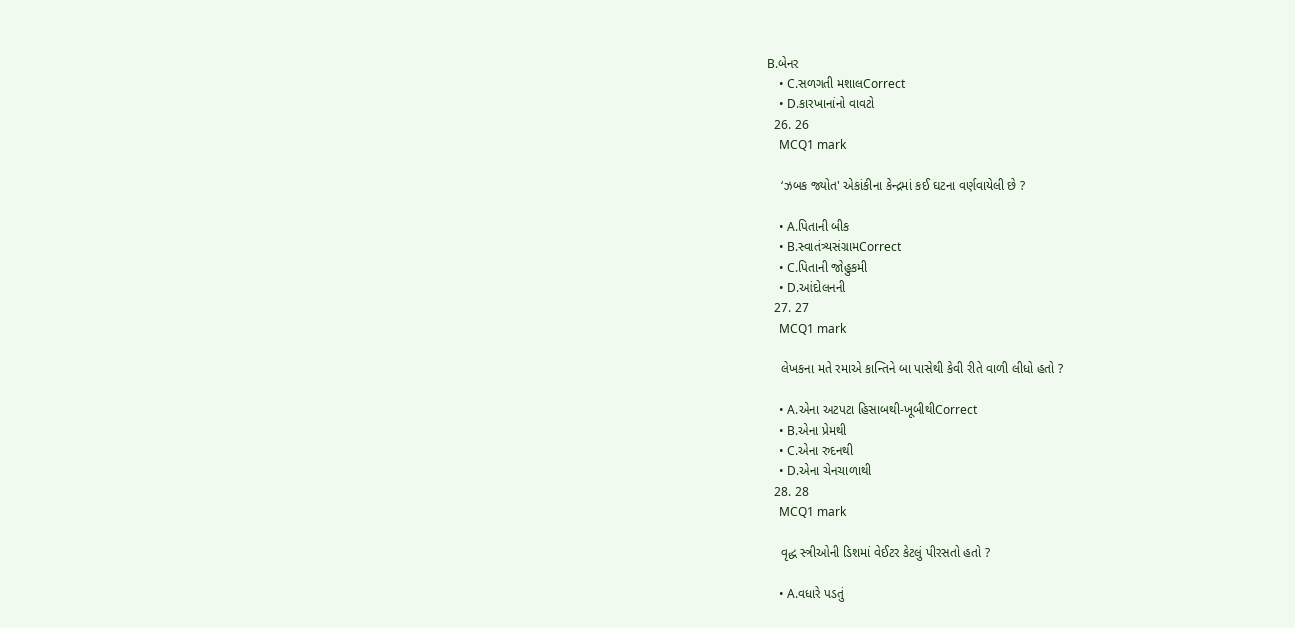B.બેનર
    • C.સળગતી મશાલCorrect
    • D.કારખાનાંનો વાવટો
  26. 26
    MCQ1 mark

    ‘ઝબક જ્યોત' એકાંકીના કેન્દ્રમાં કઈ ઘટના વર્ણવાયેલી છે ?

    • A.પિતાની બીક
    • B.સ્વાતંત્ર્યસંગ્રામCorrect
    • C.પિતાની જોહુકમી
    • D.આંદોલનની
  27. 27
    MCQ1 mark

    લેખકના મતે રમાએ કાન્તિને બા પાસેથી કેવી રીતે વાળી લીધો હતો ?

    • A.એના અટપટા હિસાબથી-ખૂબીથીCorrect
    • B.એના પ્રેમથી
    • C.એના રુદનથી
    • D.એના ચેનચાળાથી
  28. 28
    MCQ1 mark

    વૃદ્ધ સ્ત્રીઓની ડિશમાં વેઈટર કેટલું પીરસતો હતો ?

    • A.વધારે પડતું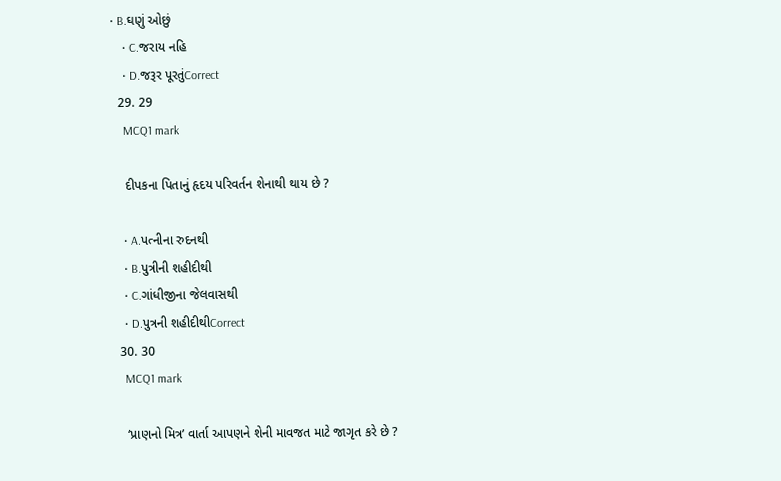• B.ઘણું ઓછું
    • C.જરાય નહિ
    • D.જરૂર પૂરતુંCorrect
  29. 29
    MCQ1 mark

    દીપકના પિતાનું હૃદય પરિવર્તન શેનાથી થાય છે ?

    • A.પત્નીના રુદનથી
    • B.પુત્રીની શહીદીથી
    • C.ગાંધીજીના જેલવાસથી
    • D.પુત્રની શહીદીથીCorrect
  30. 30
    MCQ1 mark

    ‘પ્રાણનો મિત્ર’ વાર્તા આપણને શેની માવજત માટે જાગૃત કરે છે ?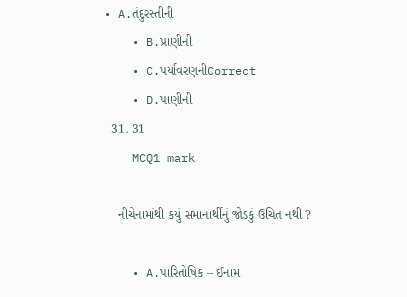• A.તંદુરસ્તીની
    • B.પ્રાણીની
    • C.પર્યાવરણનીCorrect
    • D.પાણીની
  31. 31
    MCQ1 mark

    નીચેનામાંથી કયું સમાનાર્થીનું જોડકું ઉચિત નથી ?

    • A.પારિતોષિક – ઈનામ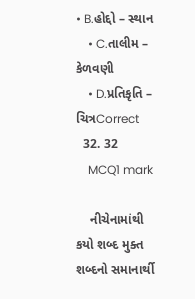• B.હોદ્દો – સ્થાન
    • C.તાલીમ – કેળવણી
    • D.પ્રતિકૃતિ – ચિત્રCorrect
  32. 32
    MCQ1 mark

    નીચેનામાંથી કયો શબ્દ મુક્ત શબ્દનો સમાનાર્થી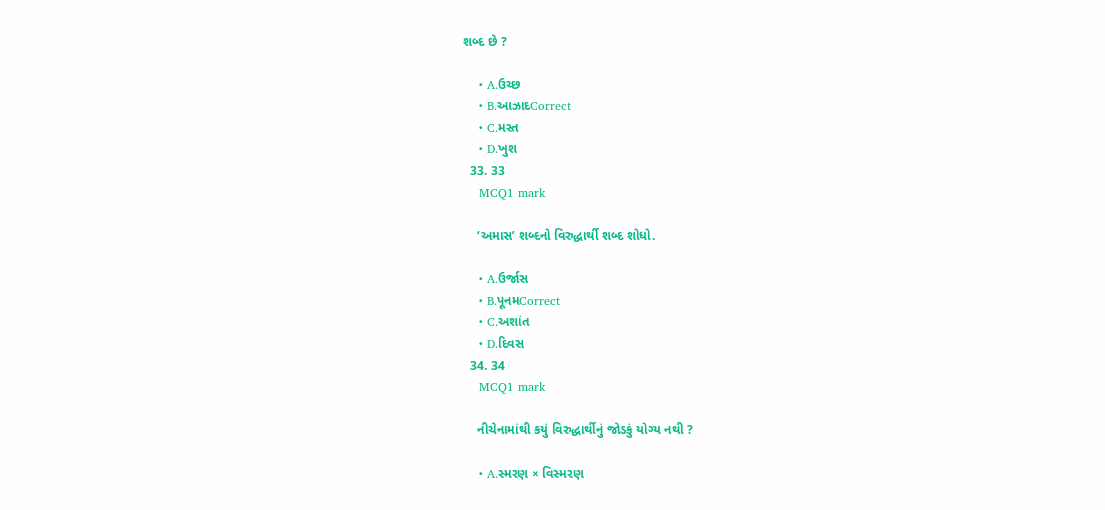શબ્દ છે ?

    • A.ઉચ્છ
    • B.આઝાદCorrect
    • C.મસ્ત
    • D.ખુશ
  33. 33
    MCQ1 mark

    ‘અમાસ’ શબ્દનો વિરુદ્ધાર્થી શબ્દ શોધો.

    • A.ઉર્જાસ
    • B.પૂનમCorrect
    • C.અશાંત
    • D.દિવસ
  34. 34
    MCQ1 mark

    નીચેનામાંથી કયું વિરુદ્ધાર્થીનું જોડકું યોગ્ય નથી ?

    • A.સ્મરણ × વિસ્મરણ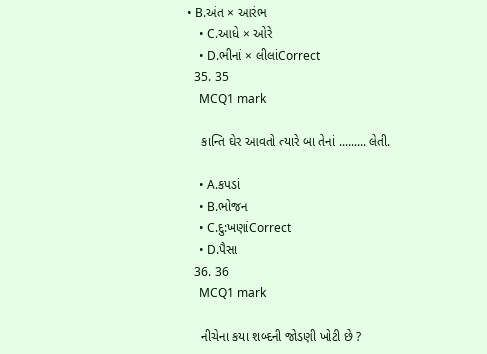• B.અંત × આરંભ
    • C.આધે × ઓરે
    • D.ભીનાં × લીલાંCorrect
  35. 35
    MCQ1 mark

    કાન્તિ ઘેર આવતો ત્યારે બા તેનાં ......... લેતી.

    • A.કપડાં
    • B.ભોજન
    • C.દુ:ખણાંCorrect
    • D.પૈસા
  36. 36
    MCQ1 mark

    નીચેના કયા શબ્દની જોડણી ખોટી છે ?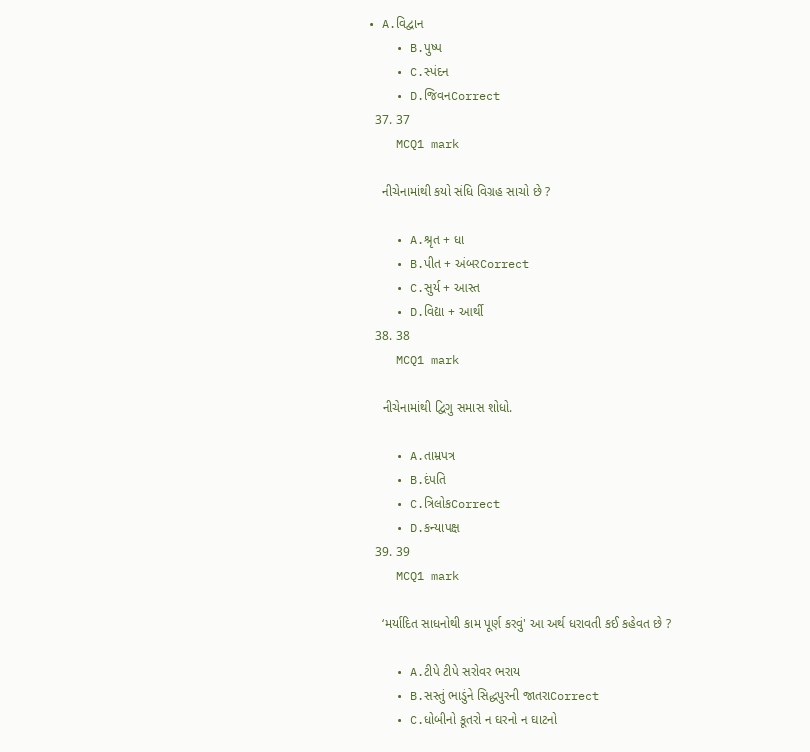• A.વિદ્વાન
    • B.પુષ્પ
    • C.સ્પંદન
    • D.જિવનCorrect
  37. 37
    MCQ1 mark

    નીચેનામાંથી કયો સંધિ વિગ્રહ સાચો છે ?

    • A.શ્રૃત + ધા
    • B.પીત + અંબરCorrect
    • C.સુર્ય + આસ્ત
    • D.વિદ્યા + આર્થી
  38. 38
    MCQ1 mark

    નીચેનામાંથી દ્વિગુ સમાસ શોધો.

    • A.તામ્રપત્ર
    • B.દંપતિ
    • C.ત્રિલોકCorrect
    • D.કન્યાપક્ષ
  39. 39
    MCQ1 mark

    ‘મર્યાદિત સાધનોથી કામ પૂર્ણ કરવું' આ અર્થ ધરાવતી કઈ કહેવત છે ?

    • A.ટીપે ટીપે સરોવર ભરાય
    • B.સસ્તું ભાડુંને સિદ્ધપુરની જાતરાCorrect
    • C.ધોબીનો કૂતરો ન ઘરનો ન ઘાટનો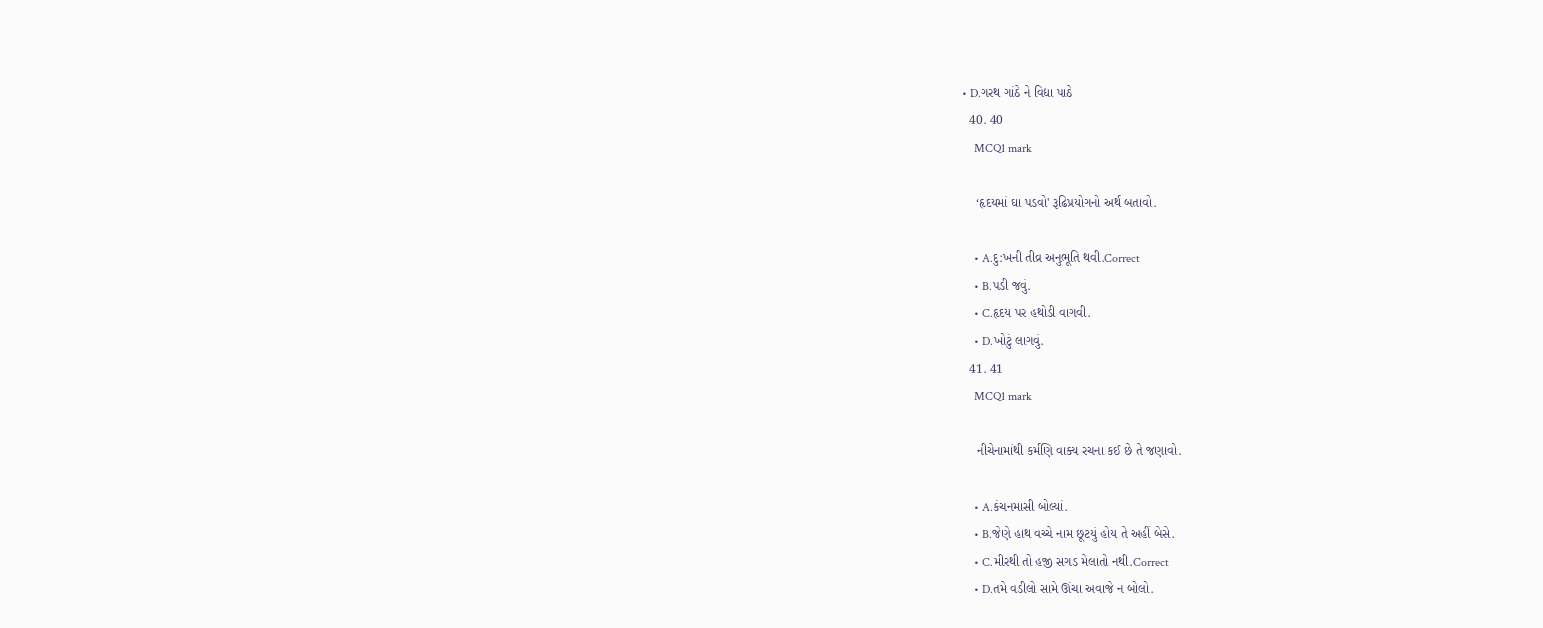• D.ગરથ ગાંઠે ને વિદ્યા પાઠે
  40. 40
    MCQ1 mark

    ‘હૃદયમાં ઘા પડવો' રૂઢિપ્રયોગનો અર્થ બતાવો.

    • A.દુ:ખની તીવ્ર અનુભૂતિ થવી.Correct
    • B.પડી જવું.
    • C.હૃદય પર હથોડી વાગવી.
    • D.ખોટું લાગવું.
  41. 41
    MCQ1 mark

    નીચેનામાંથી કર્મણિ વાક્ય રચના કઈ છે તે જણાવો.

    • A.કંચનમાસી બોલ્યાં.
    • B.જેણે હાથ વચ્ચે નામ છૂટયું હોય તે અહીં બેસે.
    • C.મીરથી તો હજી સગડ મેલાતો નથી.Correct
    • D.તમે વડીલો સામે ઊંચા અવાજે ન બોલો.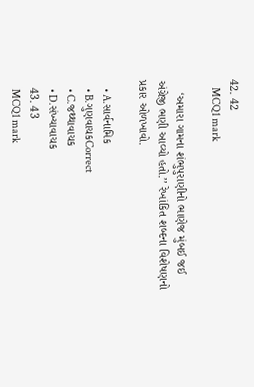42. 42
    MCQ1 mark

    ‘અમારા ગામના શંભુપુરાણીનો ભાણેજ મુંબઈ જઈ અંગ્રેજી ભણી આવ્યો હતો.’’ રેખાંકિત શબ્દના વિશેષણનો પ્રકાર ઓળખાવો.

    • A.સાર્વનામિક
    • B.ગુણવાચકCorrect
    • C.જથ્થાવાચક
    • D.સંખ્યાવાચક
  43. 43
    MCQ1 mark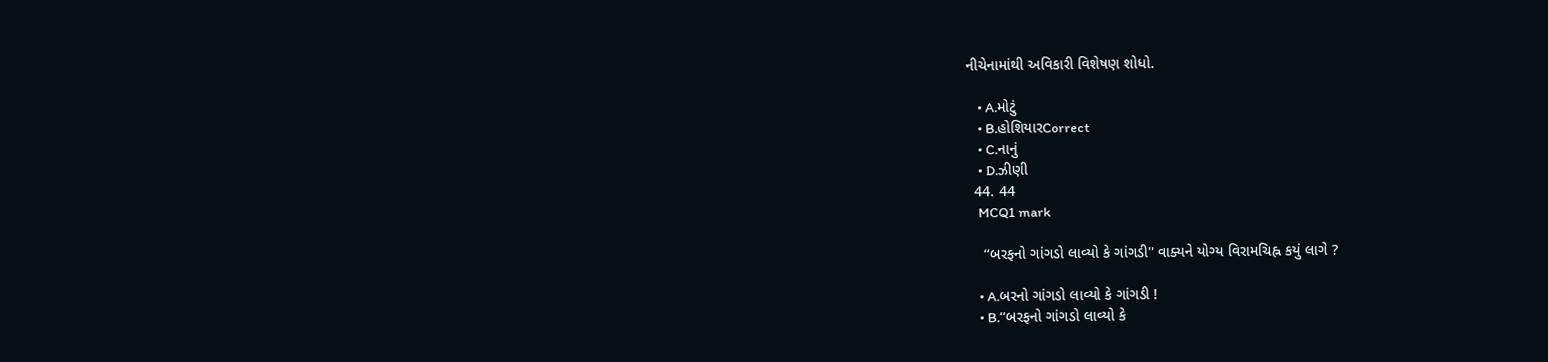નીચેનામાંથી અવિકારી વિશેષણ શોધો.

    • A.મોટું
    • B.હોશિયારCorrect
    • C.નાનું
    • D.ઝીણી
  44. 44
    MCQ1 mark

    ‘‘બરફનો ગાંગડો લાવ્યો કે ગાંગડી'' વાક્યને યોગ્ય વિરામચિહ્ન કયું લાગે ?

    • A.બરનો ગાંગડો લાવ્યો કે ગાંગડી !
    • B.‘‘બરફનો ગાંગડો લાવ્યો કે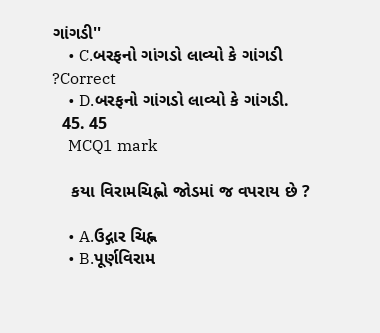ગાંગડી''
    • C.બરફનો ગાંગડો લાવ્યો કે ગાંગડી ?Correct
    • D.બરફનો ગાંગડો લાવ્યો કે ગાંગડી.
  45. 45
    MCQ1 mark

    કયા વિરામચિહ્નો જોડમાં જ વપરાય છે ?

    • A.ઉદ્ગાર ચિહ્ન
    • B.પૂર્ણવિરામ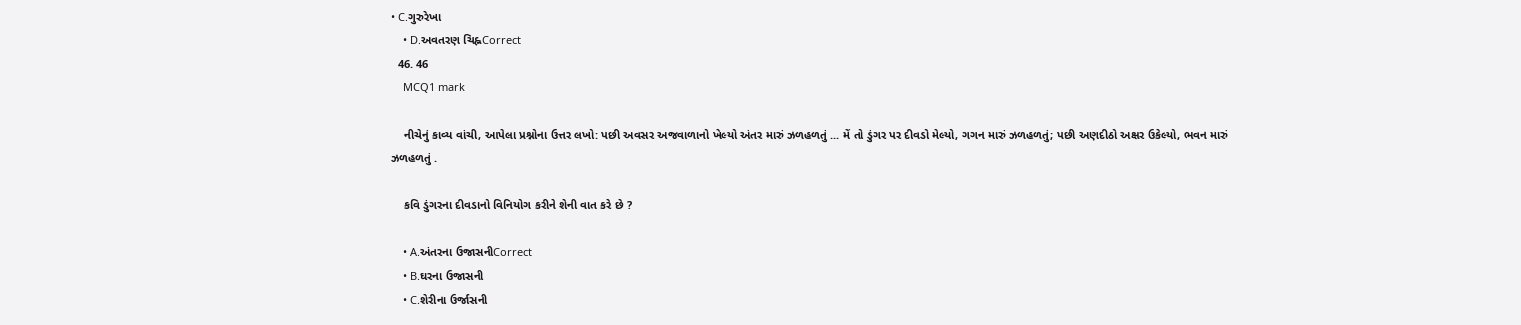• C.ગુરુરેખા
    • D.અવતરણ ચિહ્નCorrect
  46. 46
    MCQ1 mark

    નીચેનું કાવ્ય વાંચી, આપેલા પ્રશ્નોના ઉત્તર લખો: પછી અવસર અજવાળાનો ખેલ્યો અંતર મારું ઝળહળતું ... મેં તો ડુંગર પર દીવડો મેલ્યો, ગગન મારું ઝળહળતું; પછી અણદીઠો અક્ષર ઉકેલ્યો, ભવન મારું ઝળહળતું .

    કવિ ડુંગરના દીવડાનો વિનિયોગ કરીને શેની વાત કરે છે ?

    • A.અંતરના ઉજાસનીCorrect
    • B.ઘરના ઉજાસની
    • C.શેરીના ઉર્જાસની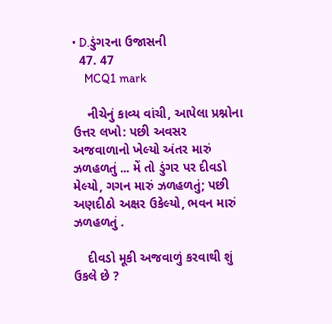• D.ડુંગરના ઉજાસની
  47. 47
    MCQ1 mark

    નીચેનું કાવ્ય વાંચી, આપેલા પ્રશ્નોના ઉત્તર લખો: પછી અવસર અજવાળાનો ખેલ્યો અંતર મારું ઝળહળતું ... મેં તો ડુંગર પર દીવડો મેલ્યો, ગગન મારું ઝળહળતું; પછી અણદીઠો અક્ષર ઉકેલ્યો, ભવન મારું ઝળહળતું .

    દીવડો મૂકી અજવાળું કરવાથી શું ઉકલે છે ?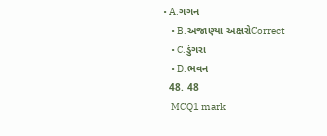• A.ગગન
    • B.અજાણ્યા અક્ષરોCorrect
    • C.ડુંગરા
    • D.ભવન
  48. 48
    MCQ1 mark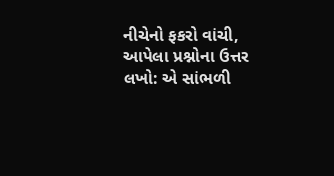નીચેનો ફકરો વાંચી, આપેલા પ્રશ્નોના ઉત્તર લખો: એ સાંભળી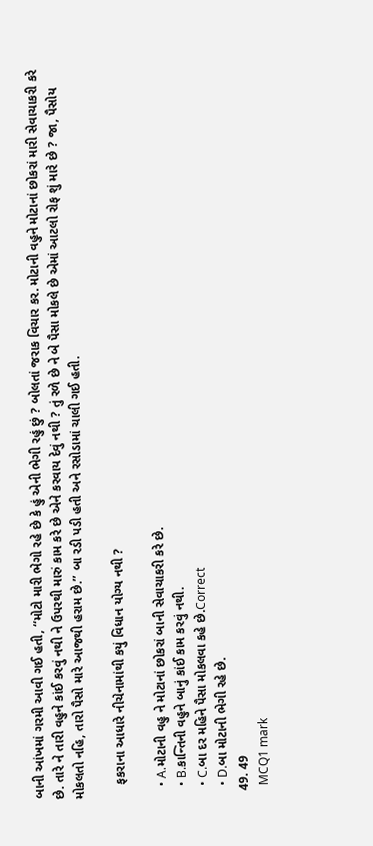બાની આંખમાં ગરમી આવી ગઈ હતી, ‘‘મોટો મારી ભેગો રહે છે કે હું એની ભેગી રહું છું ? બોલતાં જરાક વિચાર કર. મોટાની વહુને મોટાનાં છોકરાં મારી સેવાચાકરી કરે છે. તારે ને તારી વહુને કાંઈ કરવું નથી ને ઉપરથી મારું કામ કરે છે એને કરવાય દેવું નથી ? તું રળે છે ને બે પૈસા મોકલે છે એમાં આટલો રોફ શું મારે છે ? જા, પૈસોય મોકલતો નહિ, તારો પૈસો મારે આજથી હરામ છે.’’ બા રડી પડી હતી અને રસોડામાં ચાલી ગઈ હતી.

    ફકરાના આધારે નીચેનામાંથી કયું વિધાન યોગ્ય નથી ?

    • A.મોટાની વહુ ને મોટાનાં છોકરાં બાની સેવાચાકરી કરે છે.
    • B.કાન્તિની વહુને બાનું કાંઈ કામ કરવું નથી.
    • C.બા દર મહિને પૈસા મોકલવા કહે છે.Correct
    • D.બા મોટાની ભેગી રહે છે.
  49. 49
    MCQ1 mark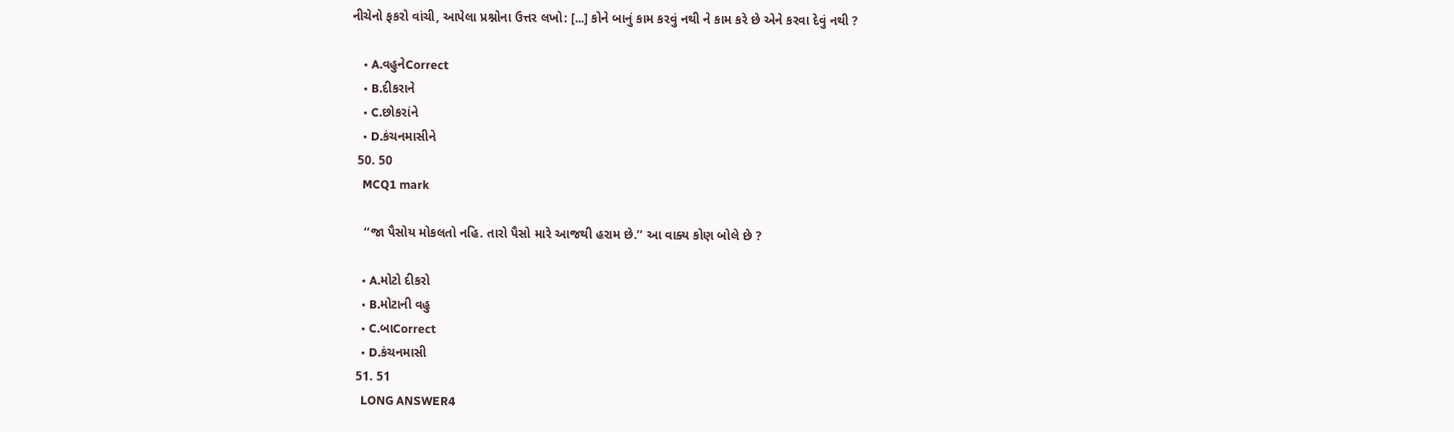નીચેનો ફકરો વાંચી, આપેલા પ્રશ્નોના ઉત્તર લખો: [...] કોને બાનું કામ કરવું નથી ને કામ કરે છે એને કરવા દેવું નથી ?

    • A.વહુનેCorrect
    • B.દીકરાને
    • C.છોકરાંને
    • D.કંચનમાસીને
  50. 50
    MCQ1 mark

    ‘‘જા પૈસોય મોકલતો નહિ. તારો પૈસો મારે આજથી હરામ છે.’’ આ વાક્ય કોણ બોલે છે ?

    • A.મોટો દીકરો
    • B.મોટાની વહુ
    • C.બાCorrect
    • D.કંચનમાસી
  51. 51
    LONG ANSWER4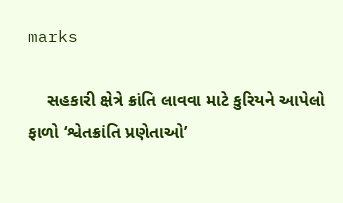marks

    સહકારી ક્ષેત્રે ક્રાંતિ લાવવા માટે કુરિયને આપેલો ફાળો ‘શ્વેતક્રાંતિ પ્રણેતાઓ’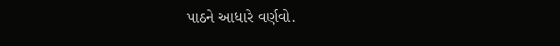પાઠને આધારે વર્ણવો.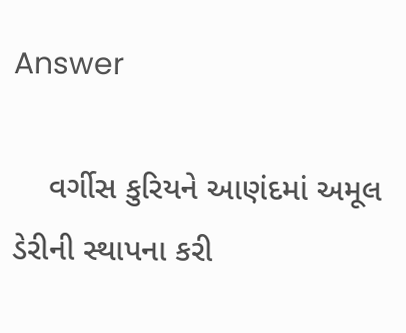Answer

    વર્ગીસ કુરિયને આણંદમાં અમૂલ ડેરીની સ્થાપના કરી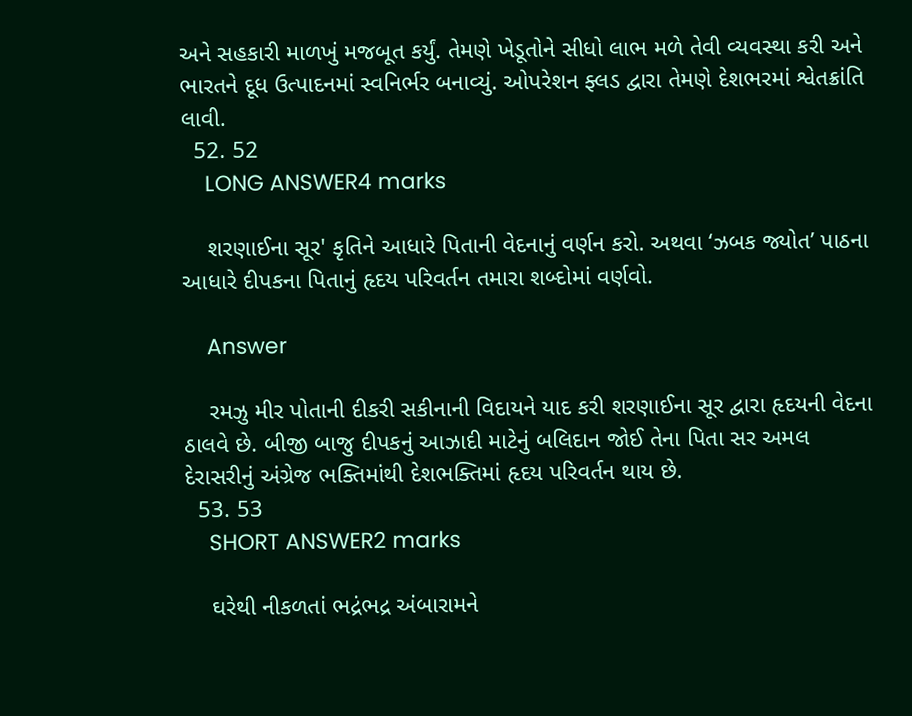અને સહકારી માળખું મજબૂત કર્યું. તેમણે ખેડૂતોને સીધો લાભ મળે તેવી વ્યવસ્થા કરી અને ભારતને દૂધ ઉત્પાદનમાં સ્વનિર્ભર બનાવ્યું. ઓપરેશન ફ્લડ દ્વારા તેમણે દેશભરમાં શ્વેતક્રાંતિ લાવી.
  52. 52
    LONG ANSWER4 marks

    શરણાઈના સૂર' કૃતિને આધારે પિતાની વેદનાનું વર્ણન કરો. અથવા ‘ઝબક જ્યોત’ પાઠના આધારે દીપકના પિતાનું હૃદય પરિવર્તન તમારા શબ્દોમાં વર્ણવો.

    Answer

    રમઝુ મીર પોતાની દીકરી સકીનાની વિદાયને યાદ કરી શરણાઈના સૂર દ્વારા હૃદયની વેદના ઠાલવે છે. બીજી બાજુ દીપકનું આઝાદી માટેનું બલિદાન જોઈ તેના પિતા સર અમલ દેરાસરીનું અંગ્રેજ ભક્તિમાંથી દેશભક્તિમાં હૃદય પરિવર્તન થાય છે.
  53. 53
    SHORT ANSWER2 marks

    ઘરેથી નીકળતાં ભદ્રંભદ્ર અંબારામને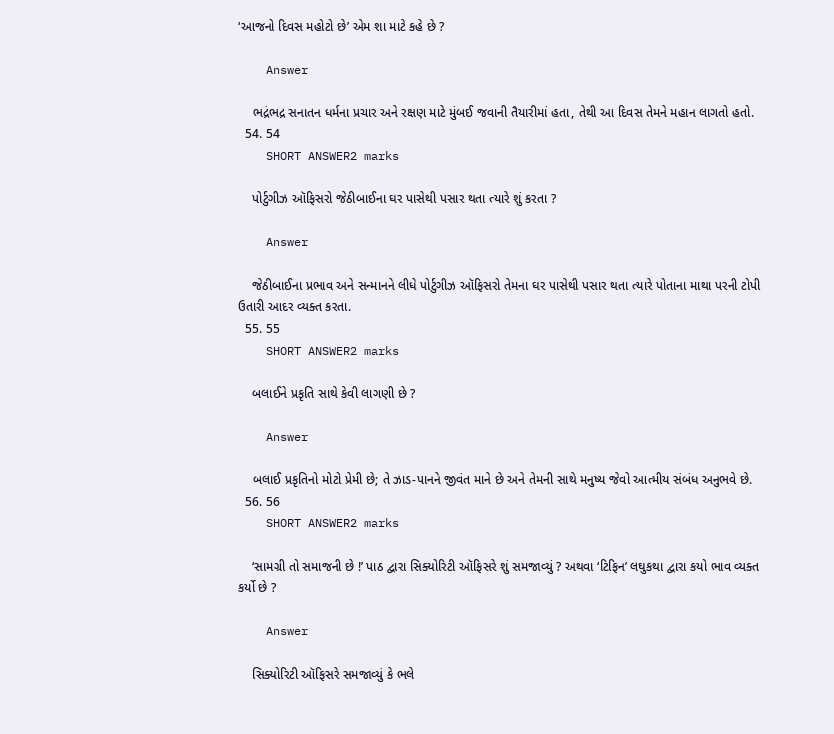‘આજનો દિવસ મહોટો છે’ એમ શા માટે કહે છે ?

    Answer

    ભદ્રંભદ્ર સનાતન ધર્મના પ્રચાર અને રક્ષણ માટે મુંબઈ જવાની તૈયારીમાં હતા, તેથી આ દિવસ તેમને મહાન લાગતો હતો.
  54. 54
    SHORT ANSWER2 marks

    પોર્ટુગીઝ ઑફિસરો જેઠીબાઈના ઘર પાસેથી પસાર થતા ત્યારે શું કરતા ?

    Answer

    જેઠીબાઈના પ્રભાવ અને સન્માનને લીધે પોર્ટુગીઝ ઑફિસરો તેમના ઘર પાસેથી પસાર થતા ત્યારે પોતાના માથા પરની ટોપી ઉતારી આદર વ્યક્ત કરતા.
  55. 55
    SHORT ANSWER2 marks

    બલાઈને પ્રકૃતિ સાથે કેવી લાગણી છે ?

    Answer

    બલાઈ પ્રકૃતિનો મોટો પ્રેમી છે; તે ઝાડ-પાનને જીવંત માને છે અને તેમની સાથે મનુષ્ય જેવો આત્મીય સંબંધ અનુભવે છે.
  56. 56
    SHORT ANSWER2 marks

    ‘સામગ્રી તો સમાજની છે !’ પાઠ દ્વારા સિક્યોરિટી ઑફિસરે શું સમજાવ્યું ? અથવા ‘ટિફિન’ લઘુકથા દ્વારા કયો ભાવ વ્યક્ત કર્યો છે ?

    Answer

    સિક્યોરિટી ઑફિસરે સમજાવ્યું કે ભલે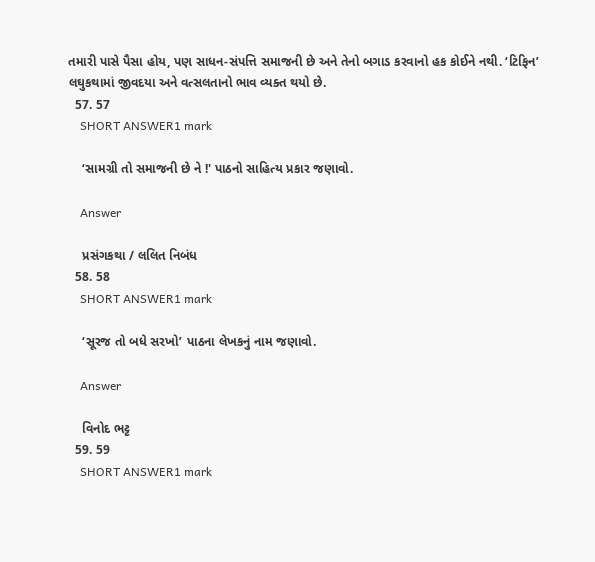તમારી પાસે પૈસા હોય, પણ સાધન-સંપત્તિ સમાજની છે અને તેનો બગાડ કરવાનો હક કોઈને નથી. ‘ટિફિન’ લઘુકથામાં જીવદયા અને વત્સલતાનો ભાવ વ્યક્ત થયો છે.
  57. 57
    SHORT ANSWER1 mark

    ‘સામગ્રી તો સમાજની છે ને !' પાઠનો સાહિત્ય પ્રકાર જણાવો.

    Answer

    પ્રસંગકથા / લલિત નિબંધ
  58. 58
    SHORT ANSWER1 mark

    ‘સૂરજ તો બધે સરખો’ પાઠના લેખકનું નામ જણાવો.

    Answer

    વિનોદ ભટ્ટ
  59. 59
    SHORT ANSWER1 mark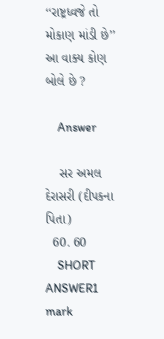‘‘રાષ્ટ્રધ્વજે તો મોકાણ માંડી છે’’ આ વાક્ય કોણ બોલે છે ?

    Answer

    સર અમલ દેરાસરી (દીપકના પિતા)
  60. 60
    SHORT ANSWER1 mark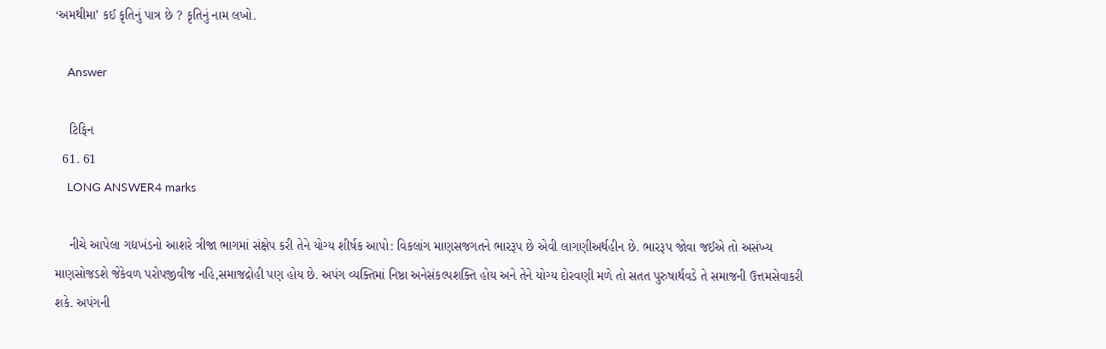‘અમથીમા’ કઈ કૃતિનું પાત્ર છે ? કૃતિનું નામ લખો.

    Answer

    ટિફિન
  61. 61
    LONG ANSWER4 marks

    નીચે આપેલા ગદ્યખંડનો આશરે ત્રીજા ભાગમાં સંક્ષેપ કરી તેને યોગ્ય શીર્ષક આપો: વિકલાંગ માણસજગતને ભારરૂપ છે એવી લાગણીઅર્થહીન છે. ભારરૂપ જોવા જઈએ તો અસંખ્ય માણસોજડશે જેકેવળ પરોપજીવીજ નહિ,સમાજદ્રોહી પણ હોય છે. અપંગ વ્યક્તિમાં નિષ્ઠા અનેસંકલ્પશક્તિ હોય અને તેને યોગ્ય દોરવણી મળે તો સતત પુરુષાર્થવડે તે સમાજની ઉત્તમસેવાકરી શકે. અપંગની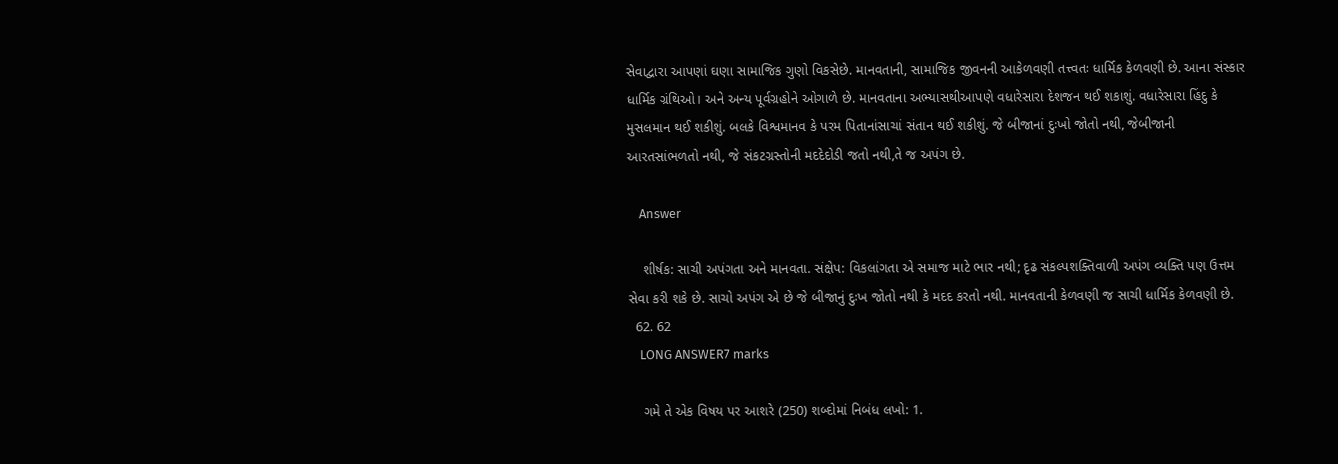સેવાદ્વારા આપણાં ઘણા સામાજિક ગુણો વિકસેછે. માનવતાની, સામાજિક જીવનની આકેળવણી તત્ત્વતઃ ધાર્મિક કેળવણી છે. આના સંસ્કાર ધાર્મિક ગ્રંથિઓ। અને અન્ય પૂર્વગ્રહોને ઓગાળે છે. માનવતાના અભ્યાસથીઆપણે વધારેસારા દેશજન થઈ શકાશું. વધારેસારા હિંદુ કે મુસલમાન થઈ શકીશું. બલકે વિશ્વમાનવ કે પરમ પિતાનાંસાચાં સંતાન થઈ શકીશું. જે બીજાનાં દુઃખો જોતો નથી, જેબીજાની આરતસાંભળતો નથી, જે સંકટગ્રસ્તોની મદદેદોડી જતો નથી,તે જ અપંગ છે.

    Answer

    શીર્ષક: સાચી અપંગતા અને માનવતા. સંક્ષેપ: વિકલાંગતા એ સમાજ માટે ભાર નથી; દૃઢ સંકલ્પશક્તિવાળી અપંગ વ્યક્તિ પણ ઉત્તમ સેવા કરી શકે છે. સાચો અપંગ એ છે જે બીજાનું દુઃખ જોતો નથી કે મદદ કરતો નથી. માનવતાની કેળવણી જ સાચી ધાર્મિક કેળવણી છે.
  62. 62
    LONG ANSWER7 marks

    ગમે તે એક વિષય પર આશરે (250) શબ્દોમાં નિબંધ લખો: 1.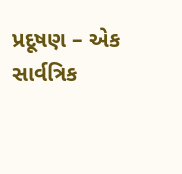પ્રદૂષણ – એક સાર્વત્રિક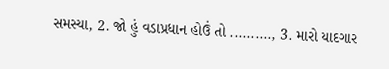સમસ્યા, 2. જો હું વડાપ્રધાન હોઉં તો .........., 3. મારો યાદગાર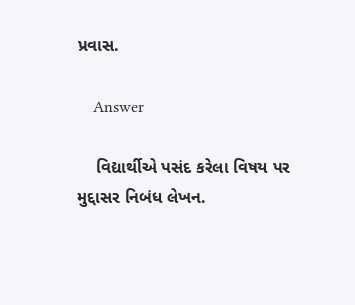પ્રવાસ.

    Answer

    વિદ્યાર્થીએ પસંદ કરેલા વિષય પર મુદ્દાસર નિબંધ લેખન.